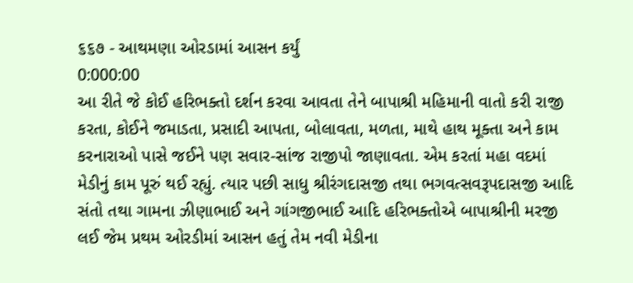૬૬૭ - આથમણા ઓરડામાં આસન કર્યું
0:000:00
આ રીતે જે કોઈ હરિભક્તો દર્શન કરવા આવતા તેને બાપાશ્રી મહિમાની વાતો કરી રાજી કરતા, કોઈને જમાડતા, પ્રસાદી આપતા, બોલાવતા, મળતા, માથે હાથ મૂક્તા અને કામ કરનારાઓ પાસે જઈને પણ સવાર-સાંજ રાજીપો જાણાવતા. એમ કરતાં મહા વદમાં મેડીનું કામ પૂરું થઈ રહ્યું. ત્યાર પછી સાધુ શ્રીરંગદાસજી તથા ભગવત્સવરૂપદાસજી આદિ સંતો તથા ગામના ઝીણાભાઈ અને ગાંગજીભાઈ આદિ હરિભક્તોએ બાપાશ્રીની મરજી લઈ જેમ પ્રથમ ઓરડીમાં આસન હતું તેમ નવી મેડીના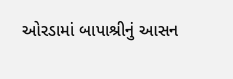ઓરડામાં બાપાશ્રીનું આસન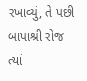રખાવ્યું, તે પછી બાપાશ્રી રોજ ત્યાં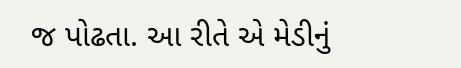જ પોઢતા. આ રીતે એ મેડીનું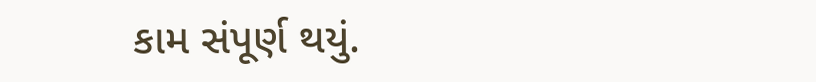કામ સંપૂર્ણ થયું.